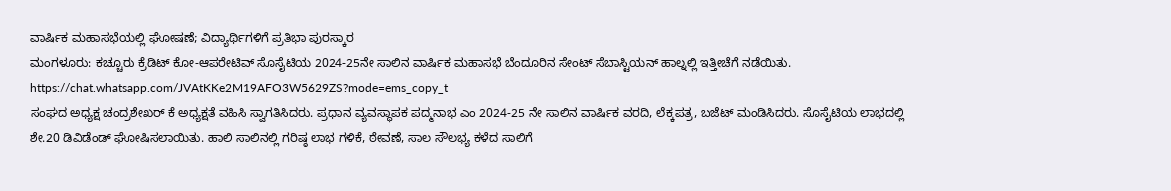ವಾರ್ಷಿಕ ಮಹಾಸಭೆಯಲ್ಲಿ ಘೋಷಣೆ; ವಿದ್ಯಾರ್ಥಿಗಳಿಗೆ ಪ್ರತಿಭಾ ಪುರಸ್ಕಾರ
ಮಂಗಳೂರು: ಕಚ್ಚೂರು ಕ್ರೆಡಿಟ್ ಕೋ-ಆಪರೇಟಿವ್ ಸೊಸೈಟಿಯ 2024-25ನೇ ಸಾಲಿನ ವಾರ್ಷಿಕ ಮಹಾಸಭೆ ಬೆಂದೂರಿನ ಸೇಂಟ್ ಸೆಬಾಸ್ಟಿಯನ್ ಹಾಲ್ನಲ್ಲಿ ಇತ್ತೀಚೆಗೆ ನಡೆಯಿತು.
https://chat.whatsapp.com/JVAtKKe2M19AFO3W5629ZS?mode=ems_copy_t
ಸಂಘದ ಅಧ್ಯಕ್ಷ ಚಂದ್ರಶೇಖರ್ ಕೆ ಅಧ್ಯಕ್ಷತೆ ವಹಿಸಿ ಸ್ವಾಗತಿಸಿದರು. ಪ್ರಧಾನ ವ್ಯವಸ್ಥಾಪಕ ಪದ್ಮನಾಭ ಎಂ 2024-25 ನೇ ಸಾಲಿನ ವಾರ್ಷಿಕ ವರದಿ, ಲೆಕ್ಕಪತ್ರ, ಬಜೆಟ್ ಮಂಡಿಸಿದರು. ಸೊಸೈಟಿಯ ಲಾಭದಲ್ಲಿ ಶೇ.20 ಡಿವಿಡೆಂಡ್ ಘೋಷಿಸಲಾಯಿತು. ಹಾಲಿ ಸಾಲಿನಲ್ಲಿ ಗರಿಷ್ಠ ಲಾಭ ಗಳಿಕೆ, ಠೇವಣೆ, ಸಾಲ ಸೌಲಭ್ಯ ಕಳೆದ ಸಾಲಿಗೆ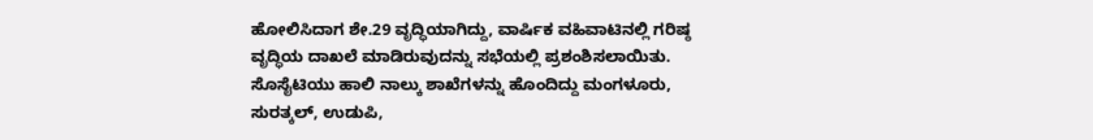ಹೋಲಿಸಿದಾಗ ಶೇ.29 ವೃದ್ಧಿಯಾಗಿದ್ದು, ವಾರ್ಷಿಕ ವಹಿವಾಟಿನಲ್ಲಿ ಗರಿಷ್ಠ ವೃದ್ಧಿಯ ದಾಖಲೆ ಮಾಡಿರುವುದನ್ನು ಸಭೆಯಲ್ಲಿ ಪ್ರಶಂಶಿಸಲಾಯಿತು.
ಸೊಸೈಟಿಯು ಹಾಲಿ ನಾಲ್ಕು ಶಾಖೆಗಳನ್ನು ಹೊಂದಿದ್ದು ಮಂಗಳೂರು, ಸುರತ್ಕಲ್, ಉಡುಪಿ,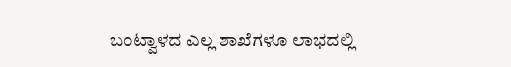ಬಂಟ್ವಾಳದ ಎಲ್ಲ ಶಾಖೆಗಳೂ ಲಾಭದಲ್ಲಿ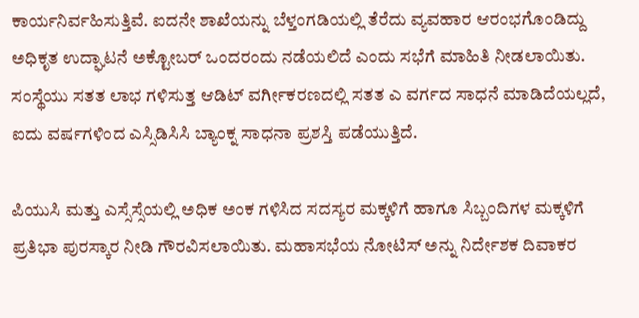ಕಾರ್ಯನಿರ್ವಹಿಸುತ್ತಿವೆ. ಐದನೇ ಶಾಖೆಯನ್ನು ಬೆಳ್ತಂಗಡಿಯಲ್ಲಿ ತೆರೆದು ವ್ಯವಹಾರ ಆರಂಭಗೊಂಡಿದ್ದು ಅಧಿಕೃತ ಉದ್ಘಾಟನೆ ಅಕ್ಟೋಬರ್ ಒಂದರಂದು ನಡೆಯಲಿದೆ ಎಂದು ಸಭೆಗೆ ಮಾಹಿತಿ ನೀಡಲಾಯಿತು. ಸಂಸ್ಥೆಯು ಸತತ ಲಾಭ ಗಳಿಸುತ್ತ ಆಡಿಟ್ ವರ್ಗೀಕರಣದಲ್ಲಿ ಸತತ ಎ ವರ್ಗದ ಸಾಧನೆ ಮಾಡಿದೆಯಲ್ಲದೆ, ಐದು ವರ್ಷಗಳಿಂದ ಎಸ್ಸಿಡಿಸಿಸಿ ಬ್ಯಾಂಕ್ನ ಸಾಧನಾ ಪ್ರಶಸ್ತಿ ಪಡೆಯುತ್ತಿದೆ.

ಪಿಯುಸಿ ಮತ್ತು ಎಸ್ಸೆಸ್ಸೆಯಲ್ಲಿ ಅಧಿಕ ಅಂಕ ಗಳಿಸಿದ ಸದಸ್ಯರ ಮಕ್ಕಳಿಗೆ ಹಾಗೂ ಸಿಬ್ಬಂದಿಗಳ ಮಕ್ಕಳಿಗೆ ಪ್ರತಿಭಾ ಪುರಸ್ಕಾರ ನೀಡಿ ಗೌರವಿಸಲಾಯಿತು. ಮಹಾಸಭೆಯ ನೋಟಿಸ್ ಅನ್ನು ನಿರ್ದೇಶಕ ದಿವಾಕರ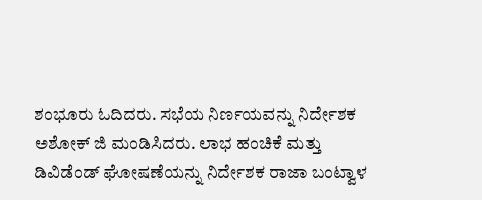ಶಂಭೂರು ಓದಿದರು. ಸಭೆಯ ನಿರ್ಣಯವನ್ನು ನಿರ್ದೇಶಕ ಅಶೋಕ್ ಜಿ ಮಂಡಿಸಿದರು. ಲಾಭ ಹಂಚಿಕೆ ಮತ್ತು ಡಿವಿಡೆಂಡ್ ಘೋಷಣೆಯನ್ನು ನಿರ್ದೇಶಕ ರಾಜಾ ಬಂಟ್ವಾಳ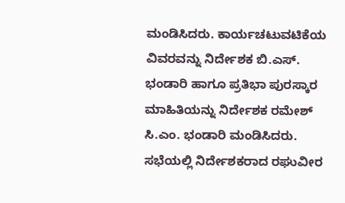ಮಂಡಿಸಿದರು. ಕಾರ್ಯಚಟುವಟಿಕೆಯ ವಿವರವನ್ನು ನಿರ್ದೇಶಕ ಬಿ.ಎಸ್. ಭಂಡಾರಿ ಹಾಗೂ ಪ್ರತಿಭಾ ಪುರಸ್ಕಾರ ಮಾಹಿತಿಯನ್ನು ನಿರ್ದೇಶಕ ರಮೇಶ್ ಸಿ.ಎಂ. ಭಂಡಾರಿ ಮಂಡಿಸಿದರು.
ಸಭೆಯಲ್ಲಿ ನಿರ್ದೇಶಕರಾದ ರಘುವೀರ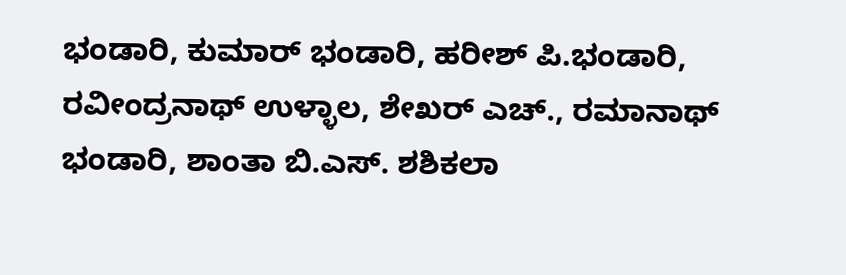ಭಂಡಾರಿ, ಕುಮಾರ್ ಭಂಡಾರಿ, ಹರೀಶ್ ಪಿ.ಭಂಡಾರಿ, ರವೀಂದ್ರನಾಥ್ ಉಳ್ಳಾಲ, ಶೇಖರ್ ಎಚ್., ರಮಾನಾಥ್ ಭಂಡಾರಿ, ಶಾಂತಾ ಬಿ.ಎಸ್. ಶಶಿಕಲಾ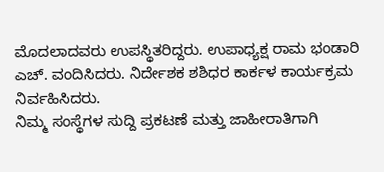ಮೊದಲಾದವರು ಉಪಸ್ಥಿತರಿದ್ದರು. ಉಪಾಧ್ಯಕ್ಷ ರಾಮ ಭಂಡಾರಿ ಎಚ್. ವಂದಿಸಿದರು. ನಿರ್ದೇಶಕ ಶಶಿಧರ ಕಾರ್ಕಳ ಕಾರ್ಯಕ್ರಮ ನಿರ್ವಹಿಸಿದರು.
ನಿಮ್ಮ ಸಂಸ್ಥೆಗಳ ಸುದ್ದಿ ಪ್ರಕಟಣೆ ಮತ್ತು ಜಾಹೀರಾತಿಗಾಗಿ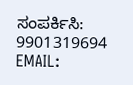ಸಂಪರ್ಕಿಸಿ: 9901319694
EMAIL: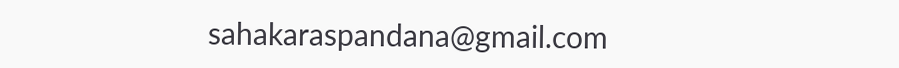sahakaraspandana@gmail.com